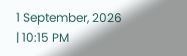1 September, 2026 | 10:15 PM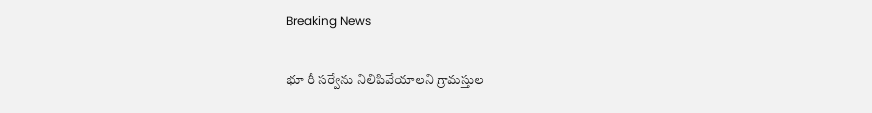Breaking News

భూ రీ సర్వేను నిలిపివేయాలని గ్రామస్తుల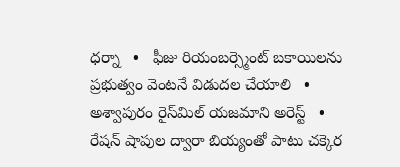ధర్నా   •   ఫీజు రియంబర్స్మెంట్ బకాయిలను ప్రభుత్వం వెంటనే విడుదల చేయాలి   •   అశ్వాపురం రైస్‌మిల్‌ యజమాని అరెస్ట్‌   •   రేషన్ షాపుల ద్వారా బియ్యంతో పాటు చక్కెర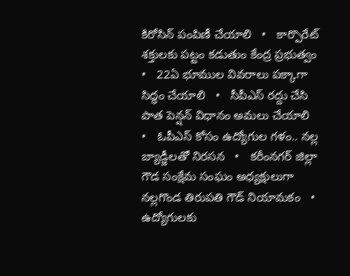కిరోసిన్ పంపిణీ చేయాలి   •   కార్పొరేట్ శక్తులకు పట్టం కడుతుం కేంద్ర ప్రభుత్వం   •   22ఏ భూముల వివరాలు పక్కాగా సిద్ధం చేయాలి   •   సీపీఎస్‌ రద్దు చేసి పాత పెన్షన్‌ విధానం అమలు చేయాలి   •   ఓపీఎస్‌ కోసం ఉద్యోగుల గళం.. నల్ల బ్యాడ్జీలతో నిరసన   •   కరీంనగర్ జిల్లా గౌడ సంక్షేమ సంఘం అధ్యక్షులుగా నల్లగొండ తిరుపతి గౌడ్ నియామకం   •   ఉద్యోగులకు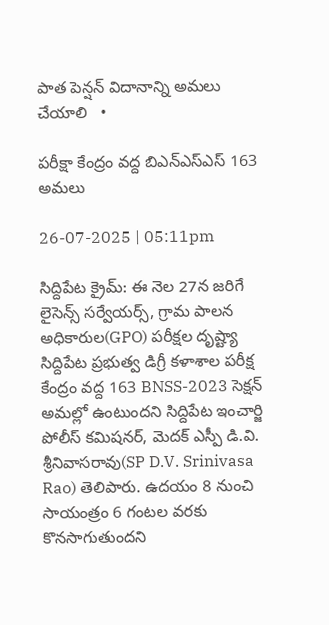పాత పెన్షన్ విదానాన్ని అమలు చేయాలి   •

పరీక్షా కేంద్రం వద్ద బిఎన్ఎస్ఎస్ 163 అమలు

26-07-2025 | 05:11pm

సిద్దిపేట క్రైమ్: ఈ నెల 27న జరిగే లైసెన్స్ సర్వేయర్స్, గ్రామ పాలన అధికారుల(GPO) పరీక్షల దృష్ట్యా సిద్దిపేట ప్రభుత్వ డిగ్రీ కళాశాల పరీక్ష కేంద్రం వద్ద 163 BNSS-2023 సెక్షన్ అమల్లో ఉంటుందని సిద్దిపేట ఇంచార్జి పోలీస్ కమిషనర్, మెదక్ ఎస్పీ డి.వి. శ్రీనివాసరావు(SP D.V. Srinivasa Rao) తెలిపారు. ఉదయం 8 నుంచి సాయంత్రం 6 గంటల వరకు కొనసాగుతుందని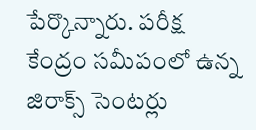పేర్కొన్నారు. పరీక్ష కేంద్రం సమీపంలో ఉన్న జిరాక్స్ సెంటర్లు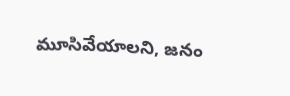మూసివేయాలని, జనం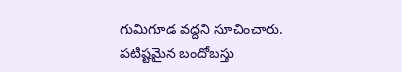గుమిగూడ వద్దని సూచించారు. పటిష్టమైన బందోబస్తు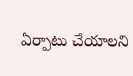ఏర్పాటు చేయాలని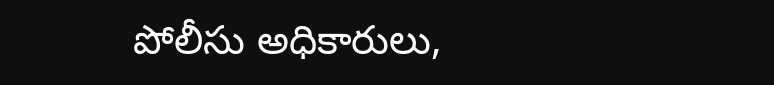పోలీసు అధికారులు,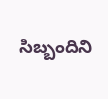సిబ్బందిని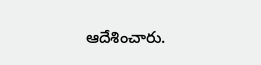ఆదేశించారు.